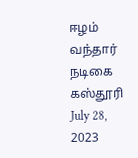ஈழம் வந்தார் நடிகை கஸ்தூரி
July 28, 2023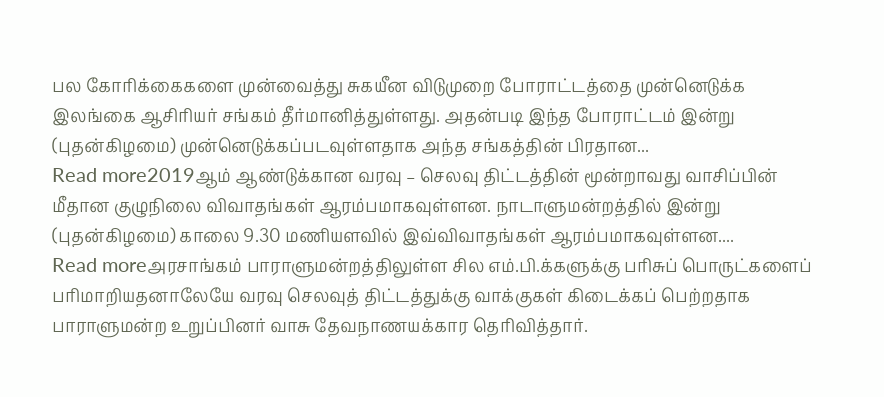பல கோரிக்கைகளை முன்வைத்து சுகயீன விடுமுறை போராட்டத்தை முன்னெடுக்க இலங்கை ஆசிரியர் சங்கம் தீர்மானித்துள்ளது. அதன்படி இந்த போராட்டம் இன்று (புதன்கிழமை) முன்னெடுக்கப்படவுள்ளதாக அந்த சங்கத்தின் பிரதான...
Read more2019ஆம் ஆண்டுக்கான வரவு – செலவு திட்டத்தின் மூன்றாவது வாசிப்பின் மீதான குழுநிலை விவாதங்கள் ஆரம்பமாகவுள்ளன. நாடாளுமன்றத்தில் இன்று (புதன்கிழமை) காலை 9.30 மணியளவில் இவ்விவாதங்கள் ஆரம்பமாகவுள்ளன....
Read moreஅரசாங்கம் பாராளுமன்றத்திலுள்ள சில எம்.பி.க்களுக்கு பரிசுப் பொருட்களைப் பரிமாறியதனாலேயே வரவு செலவுத் திட்டத்துக்கு வாக்குகள் கிடைக்கப் பெற்றதாக பாராளுமன்ற உறுப்பினர் வாசு தேவநாணயக்கார தெரிவித்தார்.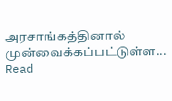அரசாங்கத்தினால் முன்வைக்கப்பட்டுள்ள...
Read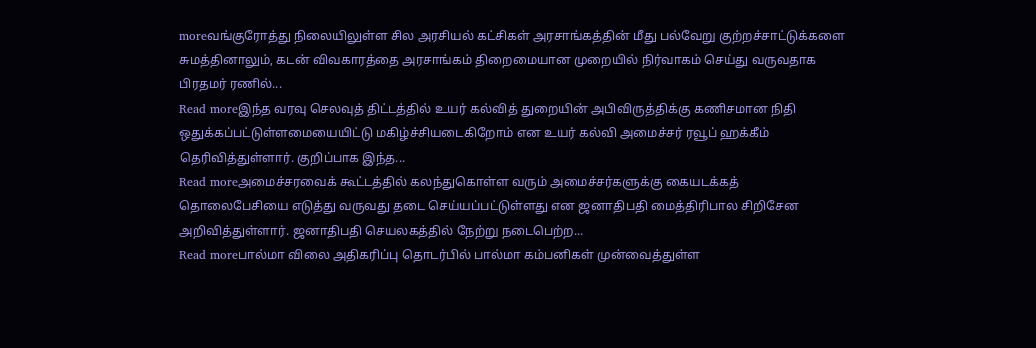moreவங்குரோத்து நிலையிலுள்ள சில அரசியல் கட்சிகள் அரசாங்கத்தின் மீது பல்வேறு குற்றச்சாட்டுக்களை சுமத்தினாலும், கடன் விவகாரத்தை அரசாங்கம் திறைமையான முறையில் நிர்வாகம் செய்து வருவதாக பிரதமர் ரணில்...
Read moreஇந்த வரவு செலவுத் திட்டத்தில் உயர் கல்வித் துறையின் அபிவிருத்திக்கு கணிசமான நிதி ஒதுக்கப்பட்டுள்ளமையையிட்டு மகிழ்ச்சியடைகிறோம் என உயர் கல்வி அமைச்சர் ரவூப் ஹக்கீம் தெரிவித்துள்ளார். குறிப்பாக இந்த...
Read moreஅமைச்சரவைக் கூட்டத்தில் கலந்துகொள்ள வரும் அமைச்சர்களுக்கு கையடக்கத் தொலைபேசியை எடுத்து வருவது தடை செய்யப்பட்டுள்ளது என ஜனாதிபதி மைத்திரிபால சிறிசேன அறிவித்துள்ளார். ஜனாதிபதி செயலகத்தில் நேற்று நடைபெற்ற...
Read moreபால்மா விலை அதிகரிப்பு தொடர்பில் பால்மா கம்பனிகள் முன்வைத்துள்ள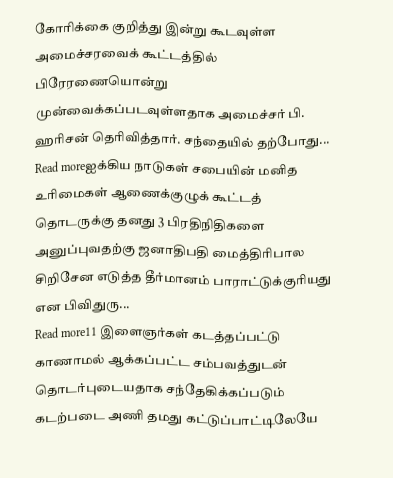கோரிக்கை குறித்து இன்று கூடவுள்ள அமைச்சரவைக் கூட்டத்தில் பிரேரணையொன்று முன்வைக்கப்படவுள்ளதாக அமைச்சர் பி. ஹரிசன் தெரிவித்தார். சந்தையில் தற்போது...
Read moreஐக்கிய நாடுகள் சபையின் மனித உரிமைகள் ஆணைக்குழுக் கூட்டத் தொடருக்கு தனது 3 பிரதிநிதிகளை அனுப்புவதற்கு ஜனாதிபதி மைத்திரிபால சிறிசேன எடுத்த தீர்மானம் பாராட்டுக்குரியது என பிவிதுரு...
Read more11 இளைஞர்கள் கடத்தப்பட்டு காணாமல் ஆக்கப்பட்ட சம்பவத்துடன் தொடர்புடையதாக சந்தேகிக்கப்படும் கடற்படை அணி தமது கட்டுப்பாட்டிலேயே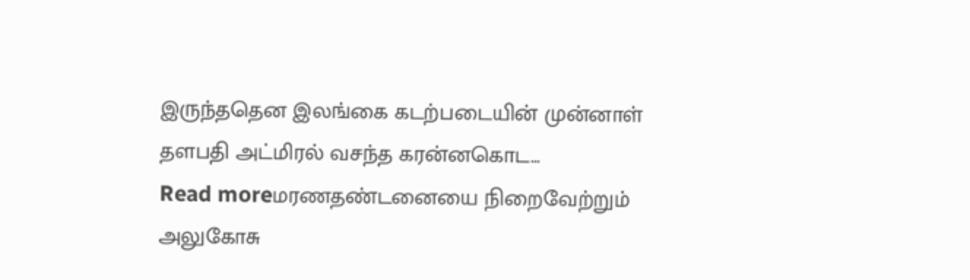இருந்ததென இலங்கை கடற்படையின் முன்னாள் தளபதி அட்மிரல் வசந்த கரன்னகொட...
Read moreமரணதண்டனையை நிறைவேற்றும் அலுகோசு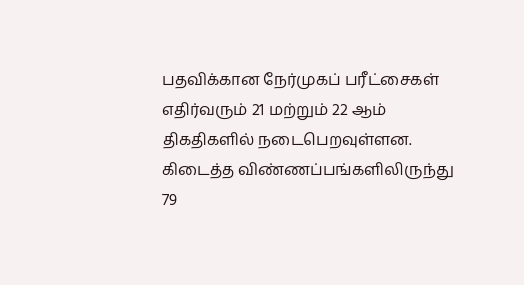பதவிக்கான நேர்முகப் பரீட்சைகள் எதிர்வரும் 21 மற்றும் 22 ஆம் திகதிகளில் நடைபெறவுள்ளன. கிடைத்த விண்ணப்பங்களிலிருந்து 79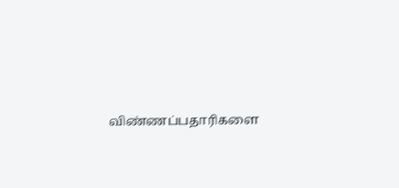விண்ணப்பதாரிகளை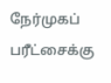நேர்முகப் பரீட்சைக்கு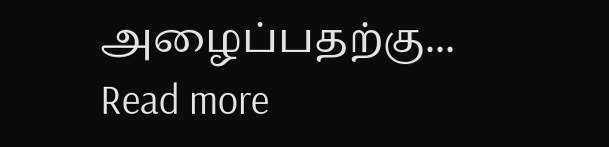அழைப்பதற்கு...
Read more